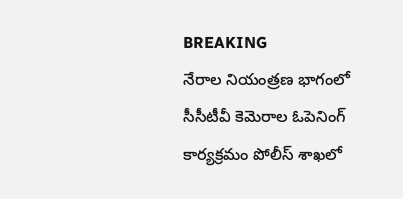BREAKING
నేరాల నియంత్రణ భాగంలో సీసీటీవీ కెమెరాల ఓపెనింగ్ కార్యక్రమం పోలీస్ శాఖలో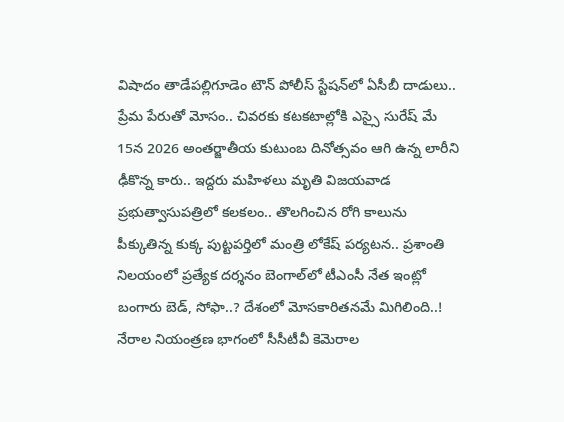విషాదం తాడేపల్లిగూడెం టౌన్ పోలీస్ స్టేషన్‌లో ఏసీబీ దాడులు.. ప్రేమ పేరుతో మోసం.. చివరకు కటకటాల్లోకి ఎస్సై సురేష్ మే 15న 2026 అంతర్జాతీయ కుటుంబ దినోత్సవం ఆగి ఉన్న లారీని ఢీకొన్న కారు.. ఇద్దరు మహిళలు మృతి విజయవాడ ప్రభుత్వాసుపత్రిలో కలకలం.. తొలగించిన రోగి కాలును పీక్కుతిన్న కుక్క పుట్టపర్తిలో మంత్రి లోకేష్ పర్యటన.. ప్రశాంతి నిలయంలో ప్రత్యేక దర్శనం బెంగాల్‌లో టీఎంసీ నేత ఇంట్లో బంగారు బెడ్‌, సోఫా..? దేశంలో మోసకారితనమే మిగిలింది..! నేరాల నియంత్రణ భాగంలో సీసీటీవీ కెమెరాల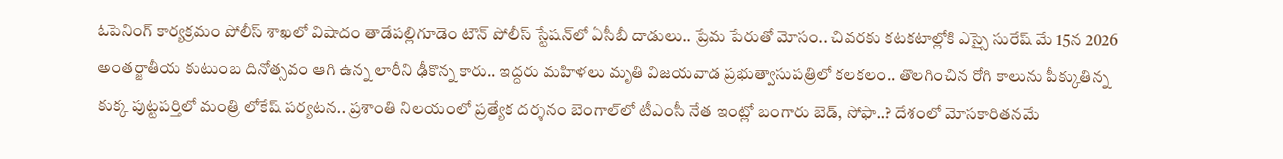ఓపెనింగ్ కార్యక్రమం పోలీస్ శాఖలో విషాదం తాడేపల్లిగూడెం టౌన్ పోలీస్ స్టేషన్‌లో ఏసీబీ దాడులు.. ప్రేమ పేరుతో మోసం.. చివరకు కటకటాల్లోకి ఎస్సై సురేష్ మే 15న 2026 అంతర్జాతీయ కుటుంబ దినోత్సవం ఆగి ఉన్న లారీని ఢీకొన్న కారు.. ఇద్దరు మహిళలు మృతి విజయవాడ ప్రభుత్వాసుపత్రిలో కలకలం.. తొలగించిన రోగి కాలును పీక్కుతిన్న కుక్క పుట్టపర్తిలో మంత్రి లోకేష్ పర్యటన.. ప్రశాంతి నిలయంలో ప్రత్యేక దర్శనం బెంగాల్‌లో టీఎంసీ నేత ఇంట్లో బంగారు బెడ్‌, సోఫా..? దేశంలో మోసకారితనమే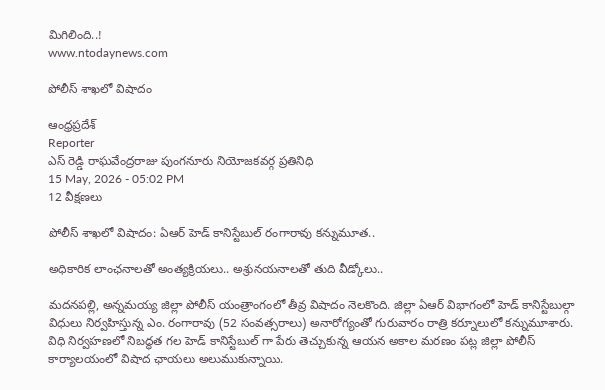మిగిలింది..!
www.ntodaynews.com

పోలీస్ శాఖలో విషాదం

ఆంధ్రప్రదేశ్
Reporter
ఎస్ రెడ్డి రాఘవేంద్రరాజు పుంగనూరు నియోజకవర్గ ప్రతినిధి
15 May, 2026 - 05:02 PM
12 వీక్షణలు

పోలీస్ శాఖలో విషాదం: ఏఆర్ హెడ్ కానిస్టేబుల్ రంగారావు కన్నుమూత..

అధికారిక లాంఛనాలతో అంత్యక్రియలు.. అశ్రునయనాలతో తుది వీడ్కోలు..

మదనపల్లి, అన్నమయ్య జిల్లా పోలీస్ యంత్రాంగంలో తీవ్ర విషాదం నెలకొంది. జిల్లా ఏఆర్ విభాగంలో హెడ్ కానిస్టేబుల్గా విధులు నిర్వహిస్తున్న ఎం. రంగారావు (52 సంవత్సరాలు) అనారోగ్యంతో గురువారం రాత్రి కర్నూలులో కన్నుమూశారు. విధి నిర్వహణలో నిబద్ధత గల హెడ్ కానిస్టేబుల్ గా పేరు తెచ్చుకున్న ఆయన అకాల మరణం పట్ల జిల్లా పోలీస్ కార్యాలయంలో విషాద ఛాయలు అలుముకున్నాయి.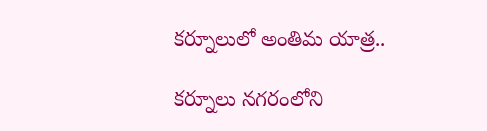కర్నూలులో అంతిమ యాత్ర..

కర్నూలు నగరంలోని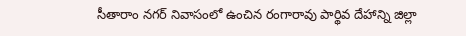సీతారాం నగర్ నివాసంలో ఉంచిన రంగారావు పార్థివ దేహాన్ని జిల్లా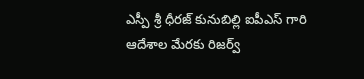ఎస్పీ శ్రీ ధీరజ్ కునుబిల్లి ఐపీఎస్ గారి ఆదేశాల మేరకు రిజర్వ్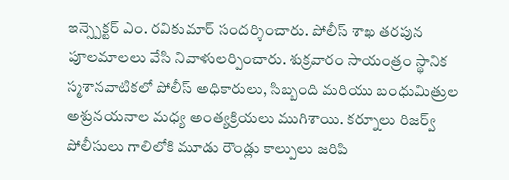ఇన్స్పెక్టర్ ఎం. రవికుమార్ సందర్శించారు. పోలీస్ శాఖ తరపున పూలమాలలు వేసి నివాళులర్పించారు. శుక్రవారం సాయంత్రం స్థానిక స్మశానవాటికలో పోలీస్ అధికారులు, సిబ్బంది మరియు బంధుమిత్రుల అశ్రునయనాల మధ్య అంత్యక్రియలు ముగిశాయి. కర్నూలు రిజర్వ్ పోలీసులు గాలిలోకి మూడు రౌండ్లు కాల్పులు జరిపి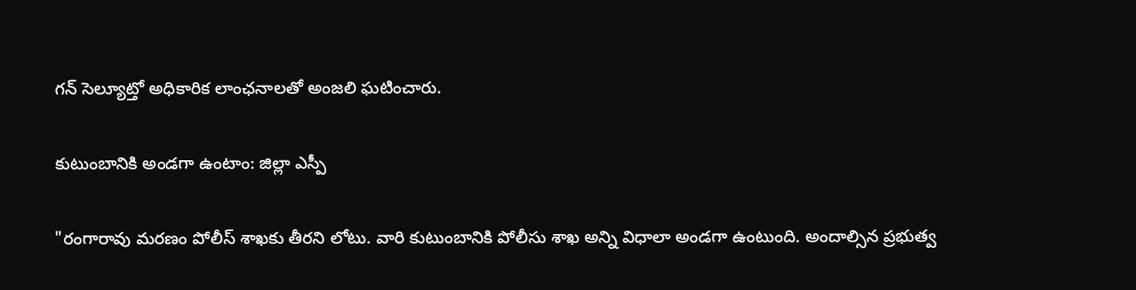గన్ సెల్యూట్తో అధికారిక లాంఛనాలతో అంజలి ఘటించారు.

కుటుంబానికి అండగా ఉంటాం: జిల్లా ఎస్పీ

"రంగారావు మరణం పోలీస్ శాఖకు తీరని లోటు. వారి కుటుంబానికి పోలీసు శాఖ అన్ని విధాలా అండగా ఉంటుంది. అందాల్సిన ప్రభుత్వ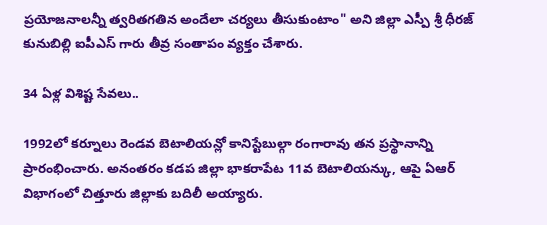ప్రయోజనాలన్నీ త్వరితగతిన అందేలా చర్యలు తీసుకుంటాం" అని జిల్లా ఎస్పీ శ్రీ ధీరజ్ కునుబిల్లి ఐపీఎస్ గారు తీవ్ర సంతాపం వ్యక్తం చేశారు.

34 ఏళ్ల విశిష్ట సేవలు..

1992లో కర్నూలు రెండవ బెటాలియన్లో కానిస్టేబుల్గా రంగారావు తన ప్రస్థానాన్ని ప్రారంభించారు. అనంతరం కడప జిల్లా భాకరాపేట 11వ బెటాలియన్కు, ఆపై ఏఆర్ విభాగంలో చిత్తూరు జిల్లాకు బదిలీ అయ్యారు.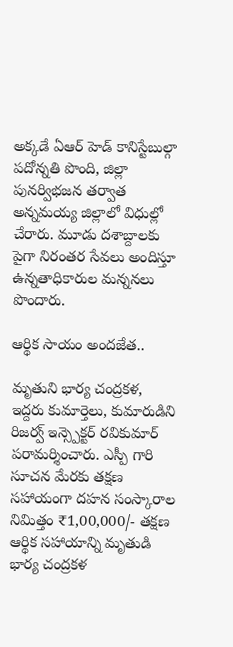అక్కడే ఏఆర్ హెడ్ కానిస్టేబుల్గా పదోన్నతి పొంది, జిల్లా పునర్విభజన తర్వాత అన్నమయ్య జిల్లాలో విధుల్లో చేరారు. మూడు దశాబ్దాలకు పైగా నిరంతర సేవలు అందిస్తూ ఉన్నతాధికారుల మన్ననలు పొందారు.

ఆర్థిక సాయం అందజేత..

మృతుని భార్య చంద్రకళ, ఇద్దరు కుమార్తెలు, కుమారుడిని రిజర్వ్ ఇన్స్పెక్టర్ రవికుమార్ పరామర్శించారు. ఎస్పీ గారి సూచన మేరకు తక్షణ సహాయంగా దహన సంస్కారాల నిమిత్తం ₹1,00,000/- తక్షణ ఆర్థిక సహాయాన్ని మృతుడి భార్య చంద్రకళ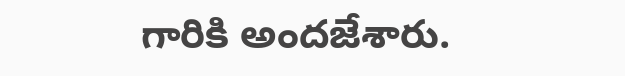గారికి అందజేశారు.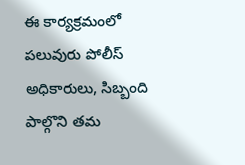ఈ కార్యక్రమంలో పలువురు పోలీస్ అధికారులు, సిబ్బంది పాల్గొని తమ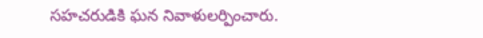సహచరుడికి ఘన నివాళులర్పించారు.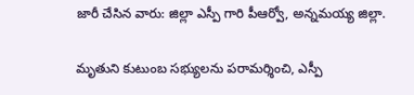జారీ చేసిన వారు: జిల్లా ఎస్పీ గారి పీఆర్వో, అన్నమయ్య జిల్లా.

మృతుని కుటుంబ సభ్యులను పరామర్శించి, ఎస్పీ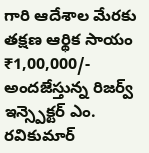గారి ఆదేశాల మేరకు తక్షణ ఆర్థిక సాయం ₹1,00,000/- అందజేస్తున్న రిజర్వ్ ఇన్స్పెక్టర్ ఎం. రవికుమార్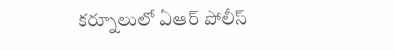కర్నూలులో ఏఆర్ పోలీస్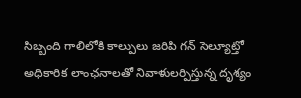సిబ్బంది గాలిలోకి కాల్పులు జరిపి గన్ సెల్యూట్తో అధికారిక లాంఛనాలతో నివాళులర్పిస్తున్న దృశ్యం